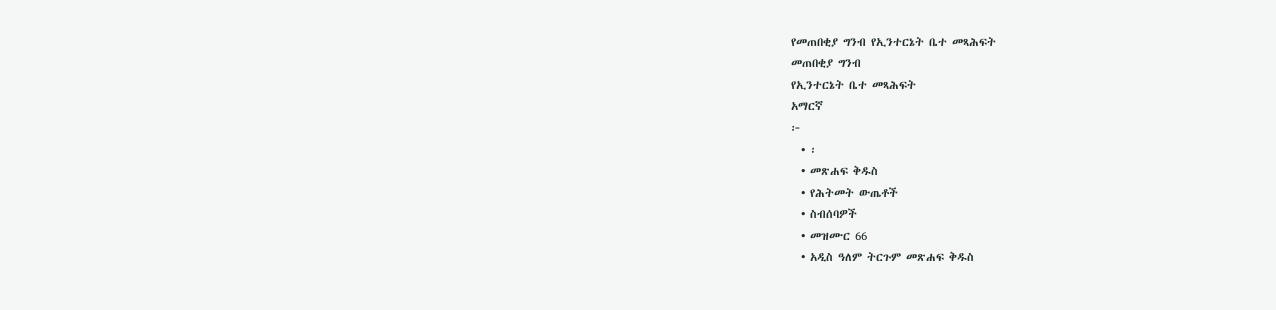የመጠበቂያ ግንብ የኢንተርኔት ቤተ መጻሕፍት
መጠበቂያ ግንብ
የኢንተርኔት ቤተ መጻሕፍት
አማርኛ
፦
  • ፡
  • መጽሐፍ ቅዱስ
  • የሕትመት ውጤቶች
  • ስብሰባዎች
  • መዝሙር 66
  • አዲስ ዓለም ትርጉም መጽሐፍ ቅዱስ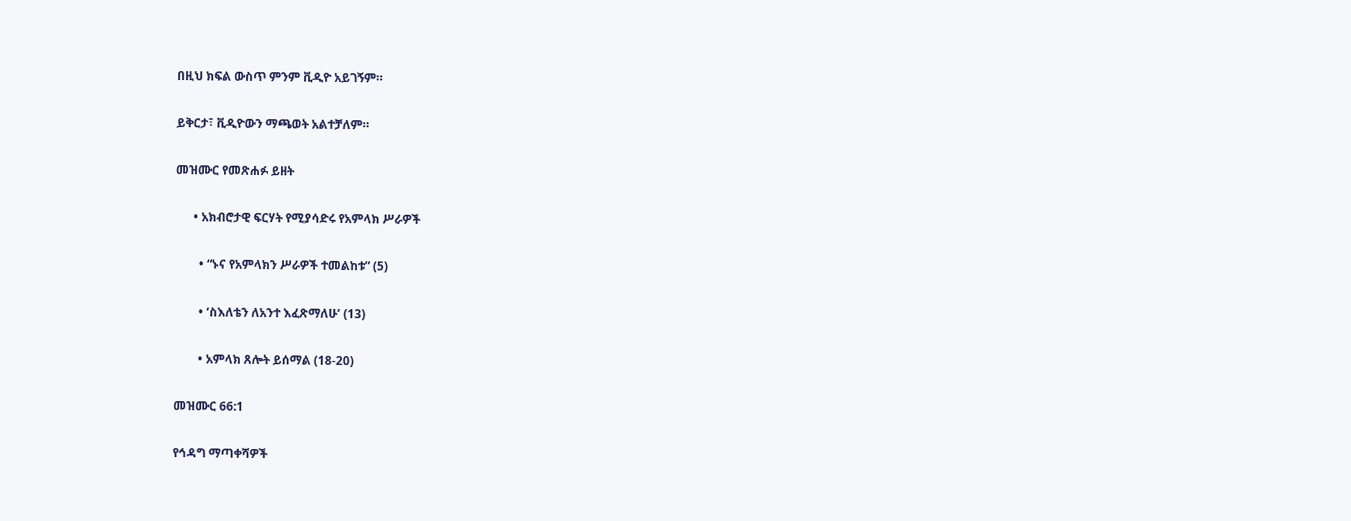በዚህ ክፍል ውስጥ ምንም ቪዲዮ አይገኝም።

ይቅርታ፣ ቪዲዮውን ማጫወት አልተቻለም።

መዝሙር የመጽሐፉ ይዘት

      • አክብሮታዊ ፍርሃት የሚያሳድሩ የአምላክ ሥራዎች

        • “ኑና የአምላክን ሥራዎች ተመልከቱ” (5)

        • ‘ስእለቴን ለአንተ እፈጽማለሁ’ (13)

        • አምላክ ጸሎት ይሰማል (18-20)

መዝሙር 66:1

የኅዳግ ማጣቀሻዎች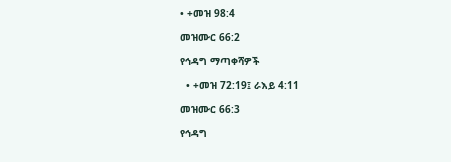• +መዝ 98:4

መዝሙር 66:2

የኅዳግ ማጣቀሻዎች

  • +መዝ 72:19፤ ራእይ 4:11

መዝሙር 66:3

የኅዳግ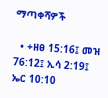ማጣቀሻዎች

  • +ዘፀ 15:16፤ መዝ 76:12፤ ኢሳ 2:19፤ ኤር 10:10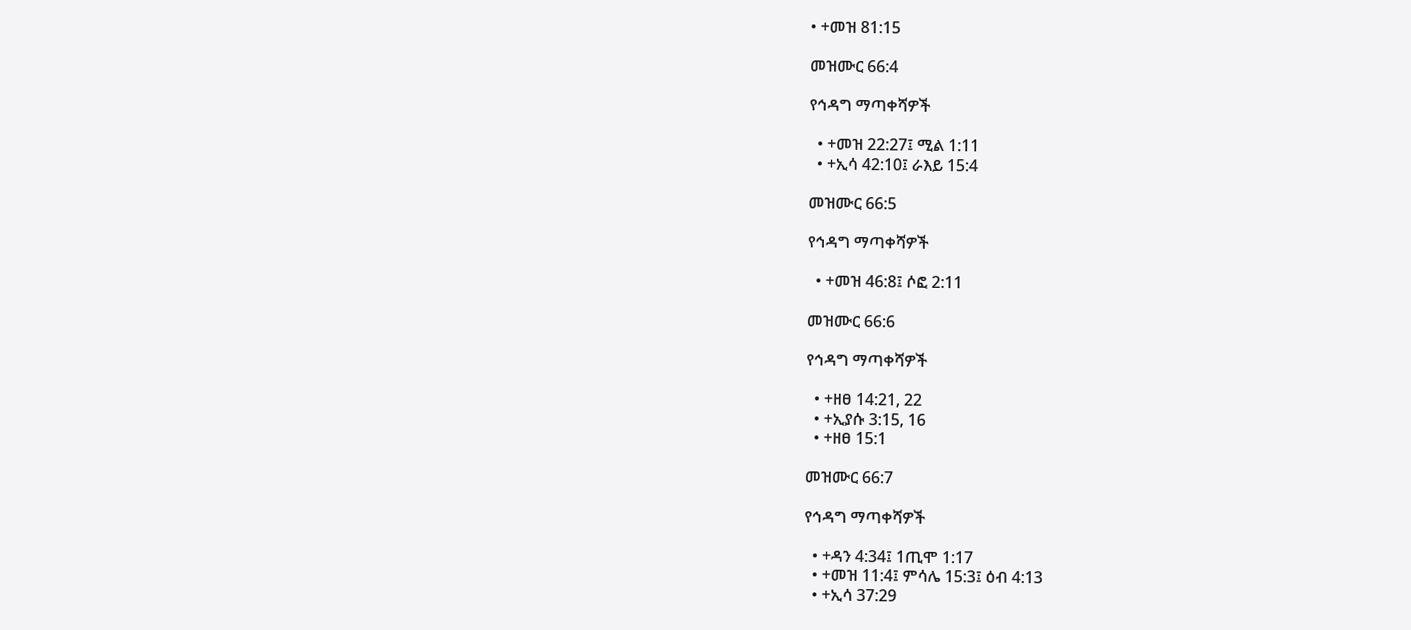• +መዝ 81:15

መዝሙር 66:4

የኅዳግ ማጣቀሻዎች

  • +መዝ 22:27፤ ሚል 1:11
  • +ኢሳ 42:10፤ ራእይ 15:4

መዝሙር 66:5

የኅዳግ ማጣቀሻዎች

  • +መዝ 46:8፤ ሶፎ 2:11

መዝሙር 66:6

የኅዳግ ማጣቀሻዎች

  • +ዘፀ 14:21, 22
  • +ኢያሱ 3:15, 16
  • +ዘፀ 15:1

መዝሙር 66:7

የኅዳግ ማጣቀሻዎች

  • +ዳን 4:34፤ 1ጢሞ 1:17
  • +መዝ 11:4፤ ምሳሌ 15:3፤ ዕብ 4:13
  • +ኢሳ 37:29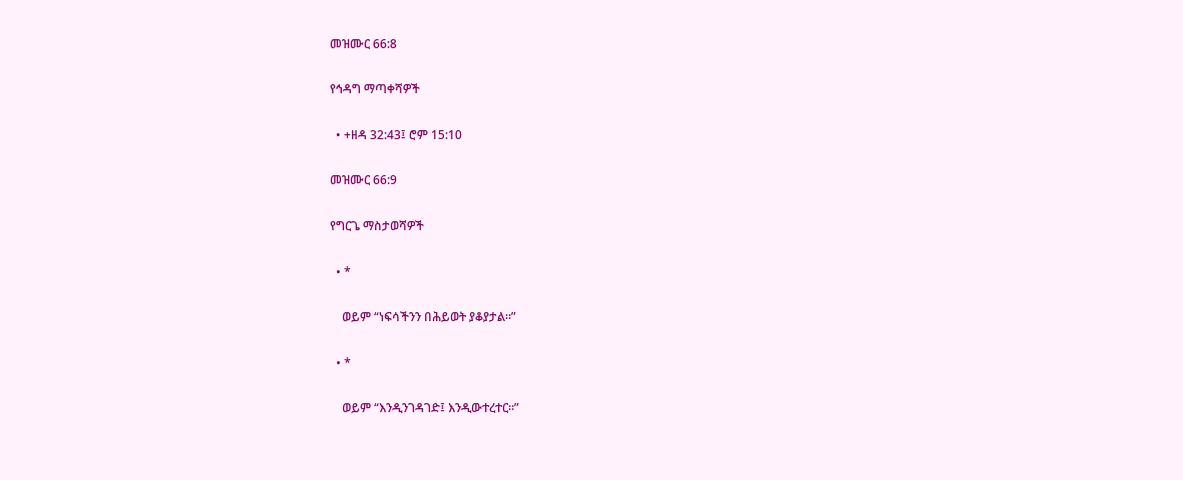መዝሙር 66:8

የኅዳግ ማጣቀሻዎች

  • +ዘዳ 32:43፤ ሮም 15:10

መዝሙር 66:9

የግርጌ ማስታወሻዎች

  • *

    ወይም “ነፍሳችንን በሕይወት ያቆያታል።”

  • *

    ወይም “እንዲንገዳገድ፤ እንዲውተረተር።”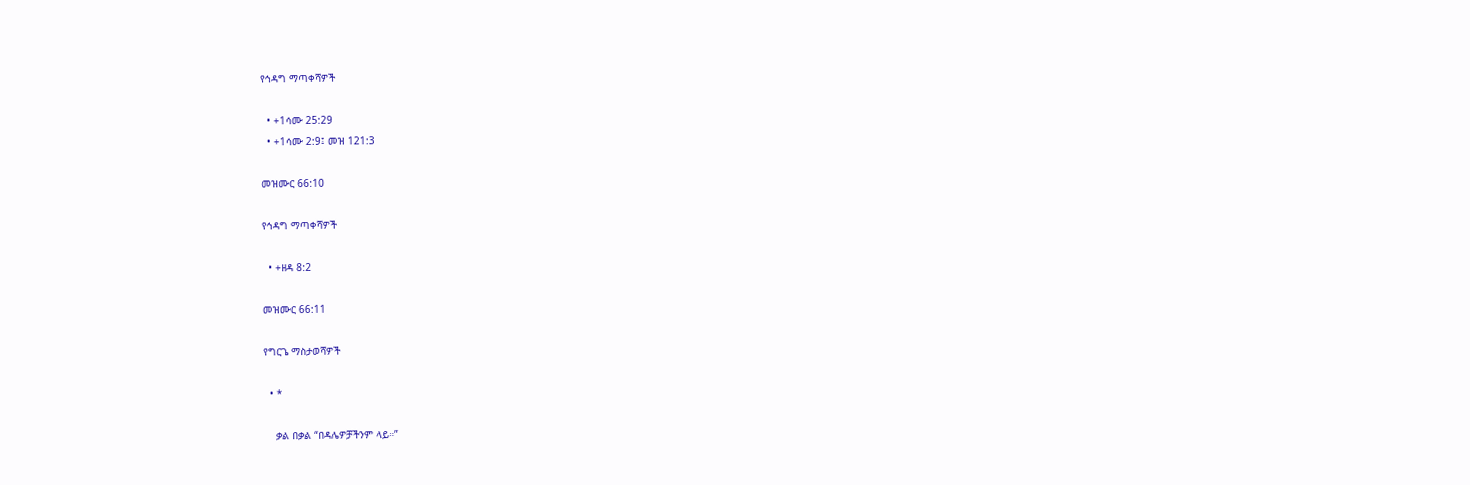የኅዳግ ማጣቀሻዎች

  • +1ሳሙ 25:29
  • +1ሳሙ 2:9፤ መዝ 121:3

መዝሙር 66:10

የኅዳግ ማጣቀሻዎች

  • +ዘዳ 8:2

መዝሙር 66:11

የግርጌ ማስታወሻዎች

  • *

    ቃል በቃል “በዳሌዎቻችንም ላይ።”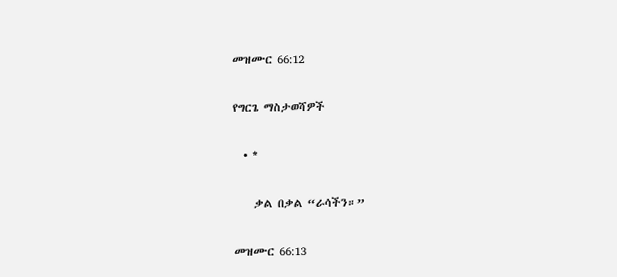መዝሙር 66:12

የግርጌ ማስታወሻዎች

  • *

    ቃል በቃል “ራሳችን።”

መዝሙር 66:13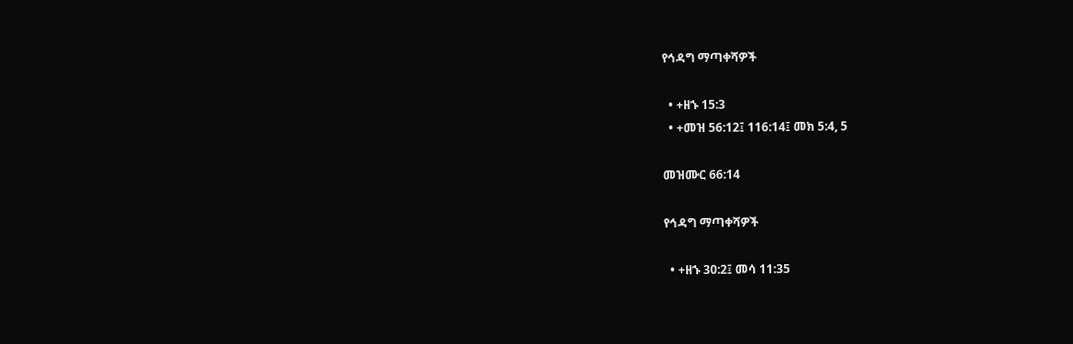የኅዳግ ማጣቀሻዎች

  • +ዘኁ 15:3
  • +መዝ 56:12፤ 116:14፤ መክ 5:4, 5

መዝሙር 66:14

የኅዳግ ማጣቀሻዎች

  • +ዘኁ 30:2፤ መሳ 11:35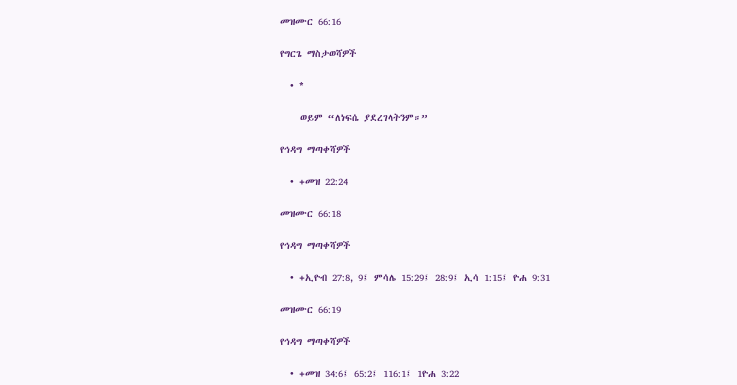መዝሙር 66:16

የግርጌ ማስታወሻዎች

  • *

    ወይም “ለነፍሴ ያደረገላትንም።”

የኅዳግ ማጣቀሻዎች

  • +መዝ 22:24

መዝሙር 66:18

የኅዳግ ማጣቀሻዎች

  • +ኢዮብ 27:8, 9፤ ምሳሌ 15:29፤ 28:9፤ ኢሳ 1:15፤ ዮሐ 9:31

መዝሙር 66:19

የኅዳግ ማጣቀሻዎች

  • +መዝ 34:6፤ 65:2፤ 116:1፤ 1ዮሐ 3:22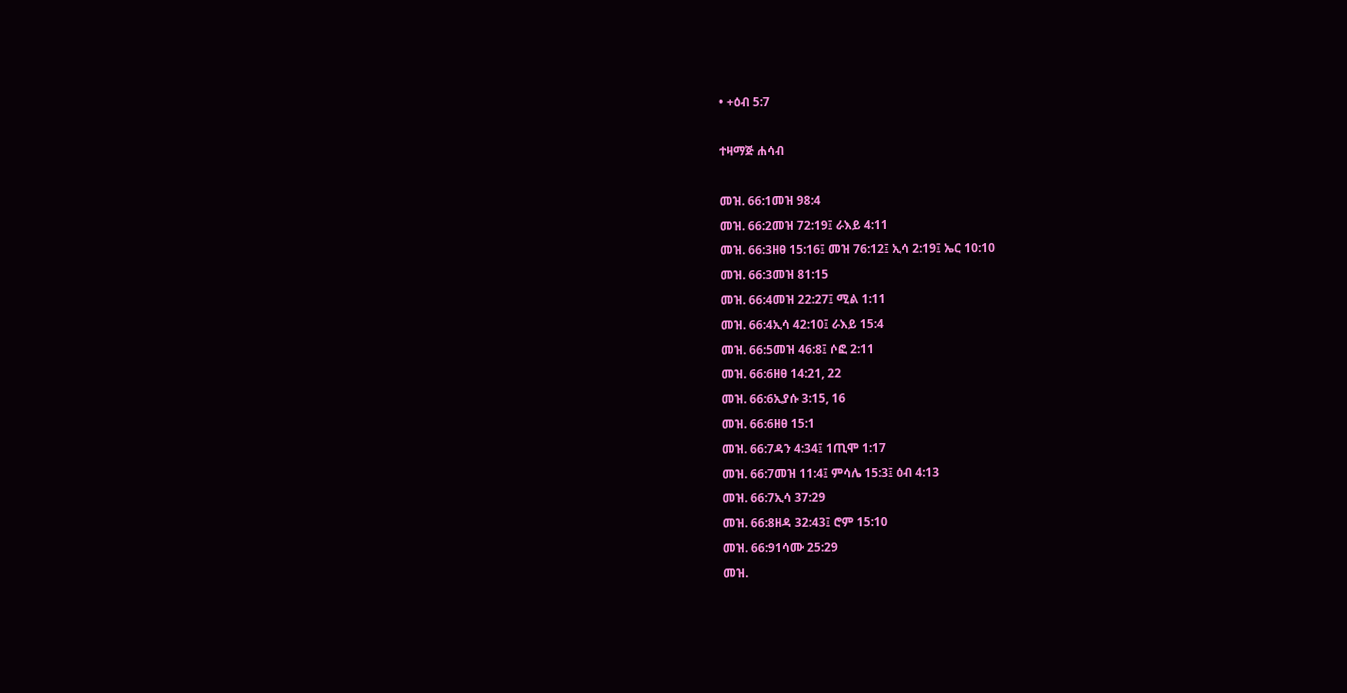• +ዕብ 5:7

ተዛማጅ ሐሳብ

መዝ. 66:1መዝ 98:4
መዝ. 66:2መዝ 72:19፤ ራእይ 4:11
መዝ. 66:3ዘፀ 15:16፤ መዝ 76:12፤ ኢሳ 2:19፤ ኤር 10:10
መዝ. 66:3መዝ 81:15
መዝ. 66:4መዝ 22:27፤ ሚል 1:11
መዝ. 66:4ኢሳ 42:10፤ ራእይ 15:4
መዝ. 66:5መዝ 46:8፤ ሶፎ 2:11
መዝ. 66:6ዘፀ 14:21, 22
መዝ. 66:6ኢያሱ 3:15, 16
መዝ. 66:6ዘፀ 15:1
መዝ. 66:7ዳን 4:34፤ 1ጢሞ 1:17
መዝ. 66:7መዝ 11:4፤ ምሳሌ 15:3፤ ዕብ 4:13
መዝ. 66:7ኢሳ 37:29
መዝ. 66:8ዘዳ 32:43፤ ሮም 15:10
መዝ. 66:91ሳሙ 25:29
መዝ.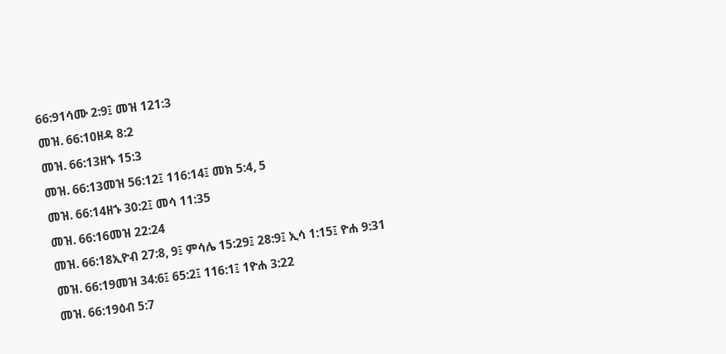66:91ሳሙ 2:9፤ መዝ 121:3
መዝ. 66:10ዘዳ 8:2
መዝ. 66:13ዘኁ 15:3
መዝ. 66:13መዝ 56:12፤ 116:14፤ መክ 5:4, 5
መዝ. 66:14ዘኁ 30:2፤ መሳ 11:35
መዝ. 66:16መዝ 22:24
መዝ. 66:18ኢዮብ 27:8, 9፤ ምሳሌ 15:29፤ 28:9፤ ኢሳ 1:15፤ ዮሐ 9:31
መዝ. 66:19መዝ 34:6፤ 65:2፤ 116:1፤ 1ዮሐ 3:22
መዝ. 66:19ዕብ 5:7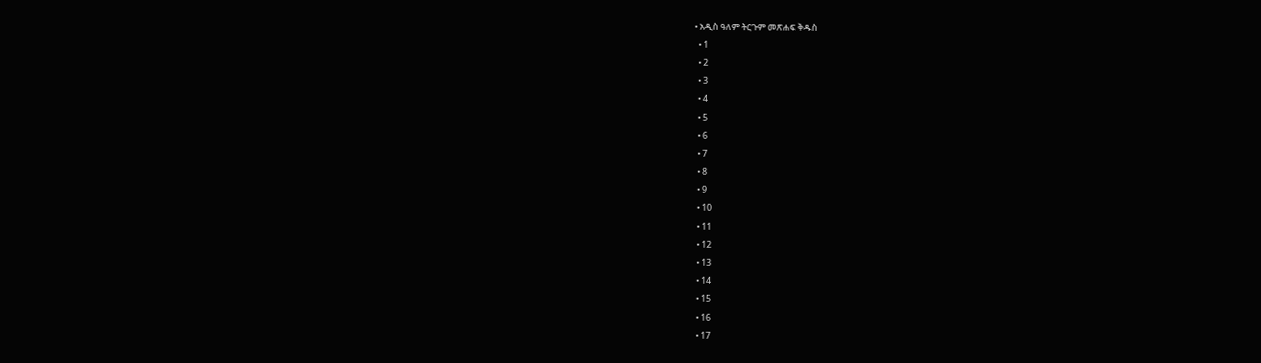• አዲስ ዓለም ትርጉም መጽሐፍ ቅዱስ
  • 1
  • 2
  • 3
  • 4
  • 5
  • 6
  • 7
  • 8
  • 9
  • 10
  • 11
  • 12
  • 13
  • 14
  • 15
  • 16
  • 17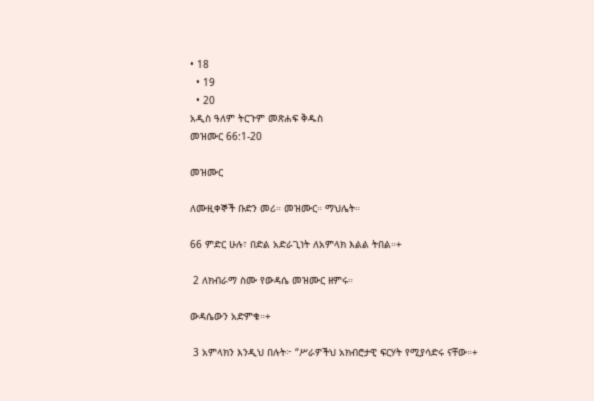• 18
  • 19
  • 20
አዲስ ዓለም ትርጉም መጽሐፍ ቅዱስ
መዝሙር 66:1-20

መዝሙር

ለሙዚቀኞች ቡድን መሪ። መዝሙር። ማህሌት።

66 ምድር ሁሉ፣ በድል አድራጊነት ለአምላክ እልል ትበል።+

 2 ለክብራማ ስሙ የውዳሴ መዝሙር ዘምሩ።

ውዳሴውን አድምቁ።+

 3 አምላክን እንዲህ በሉት፦ “ሥራዎችህ አክብሮታዊ ፍርሃት የሚያሳድሩ ናቸው።+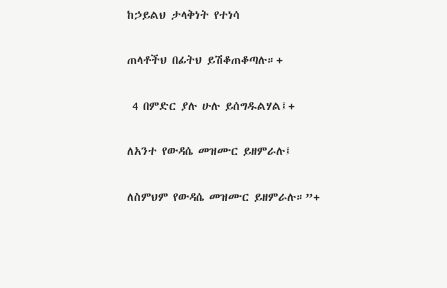ከኃይልህ ታላቅነት የተነሳ

ጠላቶችህ በፊትህ ይሽቆጠቆጣሉ።+

 4 በምድር ያሉ ሁሉ ይሰግዱልሃል፤+

ለአንተ የውዳሴ መዝሙር ይዘምራሉ፤

ለስምህም የውዳሴ መዝሙር ይዘምራሉ።”+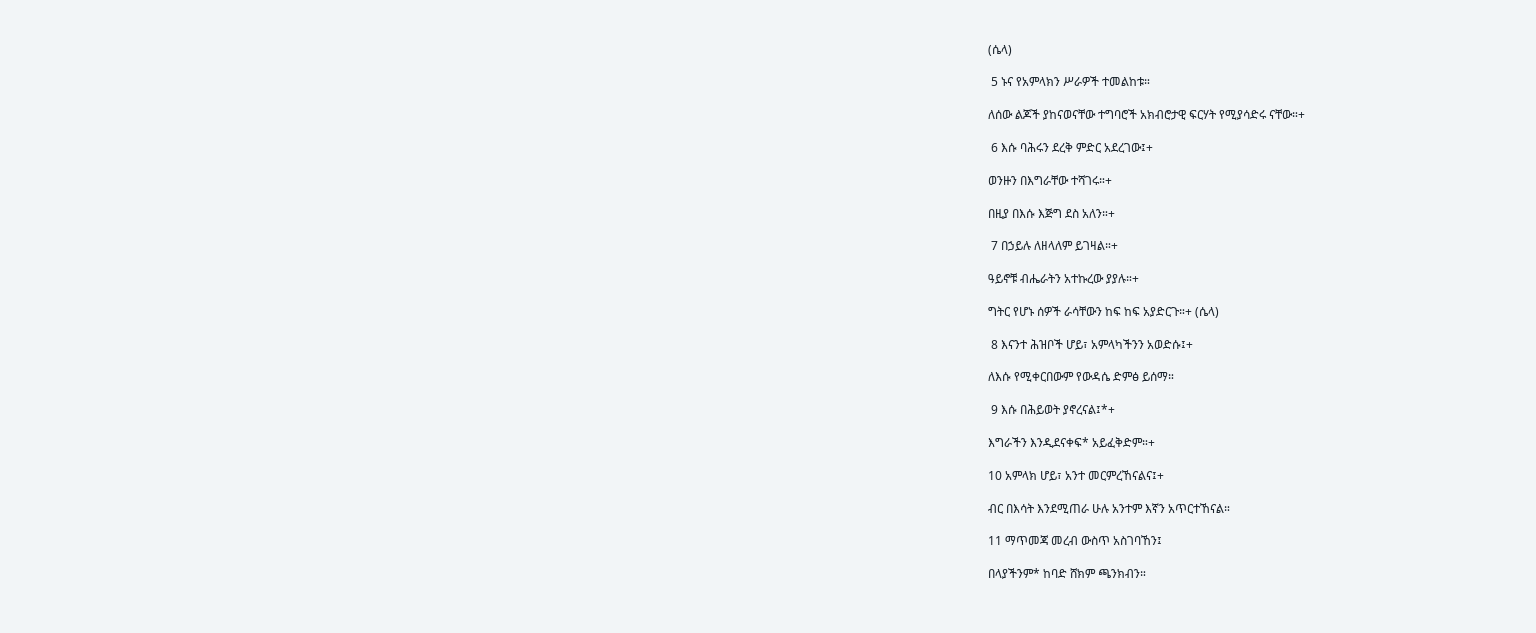(ሴላ)

 5 ኑና የአምላክን ሥራዎች ተመልከቱ።

ለሰው ልጆች ያከናወናቸው ተግባሮች አክብሮታዊ ፍርሃት የሚያሳድሩ ናቸው።+

 6 እሱ ባሕሩን ደረቅ ምድር አደረገው፤+

ወንዙን በእግራቸው ተሻገሩ።+

በዚያ በእሱ እጅግ ደስ አለን።+

 7 በኃይሉ ለዘላለም ይገዛል።+

ዓይኖቹ ብሔራትን አተኩረው ያያሉ።+

ግትር የሆኑ ሰዎች ራሳቸውን ከፍ ከፍ አያድርጉ።+ (ሴላ)

 8 እናንተ ሕዝቦች ሆይ፣ አምላካችንን አወድሱ፤+

ለእሱ የሚቀርበውም የውዳሴ ድምፅ ይሰማ።

 9 እሱ በሕይወት ያኖረናል፤*+

እግራችን እንዲደናቀፍ* አይፈቅድም።+

10 አምላክ ሆይ፣ አንተ መርምረኸናልና፤+

ብር በእሳት እንደሚጠራ ሁሉ አንተም እኛን አጥርተኸናል።

11 ማጥመጃ መረብ ውስጥ አስገባኸን፤

በላያችንም* ከባድ ሸክም ጫንክብን።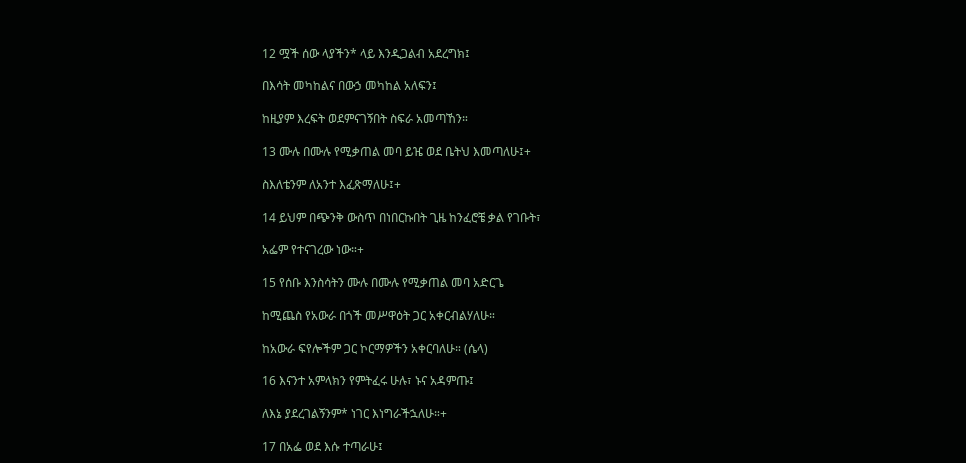12 ሟች ሰው ላያችን* ላይ እንዲጋልብ አደረግክ፤

በእሳት መካከልና በውኃ መካከል አለፍን፤

ከዚያም እረፍት ወደምናገኝበት ስፍራ አመጣኸን።

13 ሙሉ በሙሉ የሚቃጠል መባ ይዤ ወደ ቤትህ እመጣለሁ፤+

ስእለቴንም ለአንተ እፈጽማለሁ፤+

14 ይህም በጭንቅ ውስጥ በነበርኩበት ጊዜ ከንፈሮቼ ቃል የገቡት፣

አፌም የተናገረው ነው።+

15 የሰቡ እንስሳትን ሙሉ በሙሉ የሚቃጠል መባ አድርጌ

ከሚጨስ የአውራ በጎች መሥዋዕት ጋር አቀርብልሃለሁ።

ከአውራ ፍየሎችም ጋር ኮርማዎችን አቀርባለሁ። (ሴላ)

16 እናንተ አምላክን የምትፈሩ ሁሉ፣ ኑና አዳምጡ፤

ለእኔ ያደረገልኝንም* ነገር እነግራችኋለሁ።+

17 በአፌ ወደ እሱ ተጣራሁ፤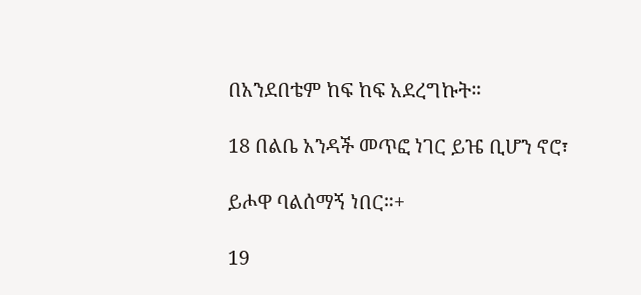በአንደበቴም ከፍ ከፍ አደረግኩት።

18 በልቤ አንዳች መጥፎ ነገር ይዤ ቢሆን ኖሮ፣

ይሖዋ ባልሰማኝ ነበር።+

19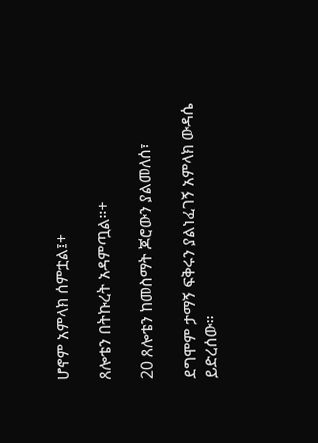ሆኖም አምላክ ሰምቷል፤+

ጸሎቴን በትኩረት አዳምጧል።+

20 ጸሎቴን ከመስማት ጆሮውን ያልመለሰ፣

ደግሞም ታማኝ ፍቅሩን ያልነፈገኝ አምላክ ውዳሴ ይድረሰው።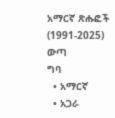አማርኛ ጽሑፎች (1991-2025)
ውጣ
ግባ
  • አማርኛ
  • አጋራ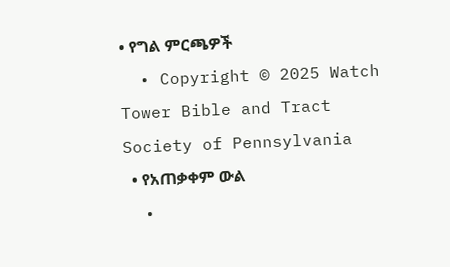• የግል ምርጫዎች
  • Copyright © 2025 Watch Tower Bible and Tract Society of Pennsylvania
  • የአጠቃቀም ውል
  •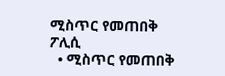ሚስጥር የመጠበቅ ፖሊሲ
  • ሚስጥር የመጠበቅ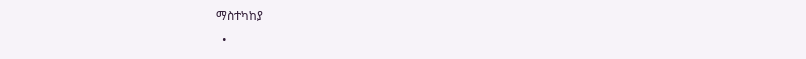ማስተካከያ
  •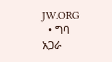JW.ORG
  • ግባ
አጋራ